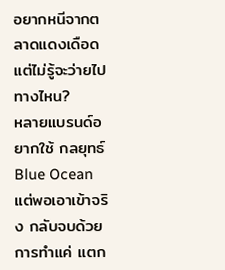อยากหนีจากตลาดแดงเดือด แต่ไม่รู้จะว่ายไปทางไหน?
หลายแบรนด์อยากใช้ กลยุทธ์ Blue Ocean แต่พอเอาเข้าจริง กลับจบด้วยการทำแค่ แตก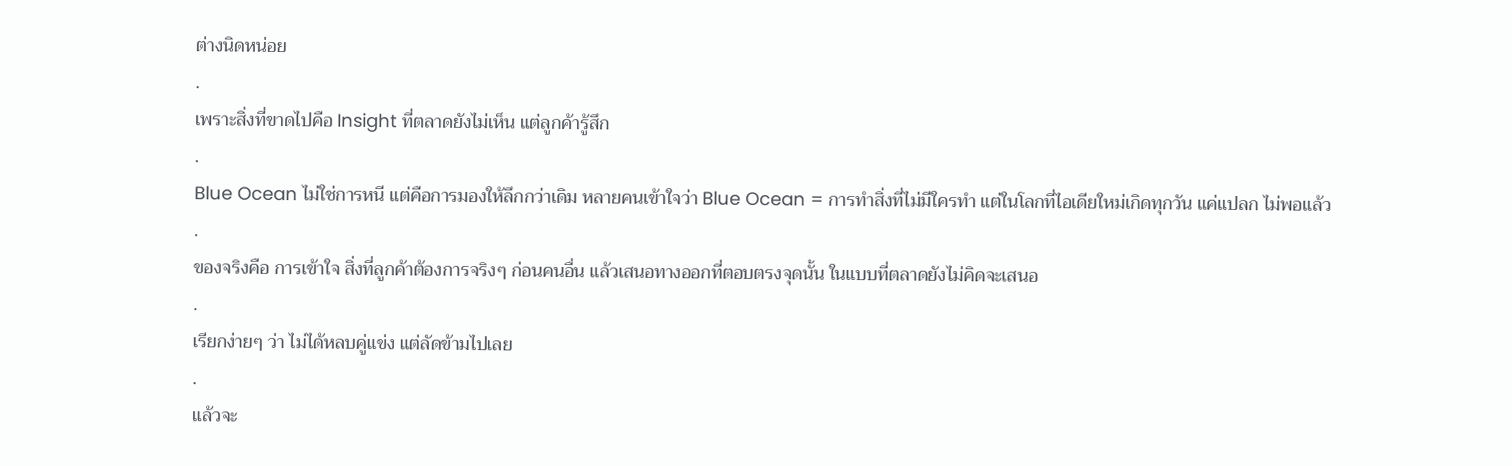ต่างนิดหน่อย
.
เพราะสิ่งที่ขาดไปคือ Insight ที่ตลาดยังไม่เห็น แต่ลูกค้ารู้สึก
.
Blue Ocean ไม่ใช่การหนี แต่คือการมองให้ลึกกว่าเดิม หลายคนเข้าใจว่า Blue Ocean = การทำสิ่งที่ไม่มีใครทำ แต่ในโลกที่ไอเดียใหม่เกิดทุกวัน แค่แปลก ไม่พอแล้ว
.
ของจริงคือ การเข้าใจ สิ่งที่ลูกค้าต้องการจริงๆ ก่อนคนอื่น แล้วเสนอทางออกที่ตอบตรงจุดนั้น ในแบบที่ตลาดยังไม่คิดจะเสนอ
.
เรียกง่ายๆ ว่า ไม่ได้หลบคู่แข่ง แต่ลัดข้ามไปเลย
.
แล้วจะ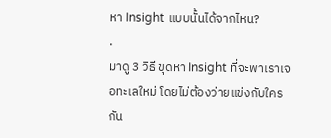หา Insight แบบนั้นได้จากไหน?
.
มาดู 3 วิธี ขุดหา Insight ที่จะพาเราเจอทะเลใหม่ โดยไม่ต้องว่ายแข่งกับใครกัน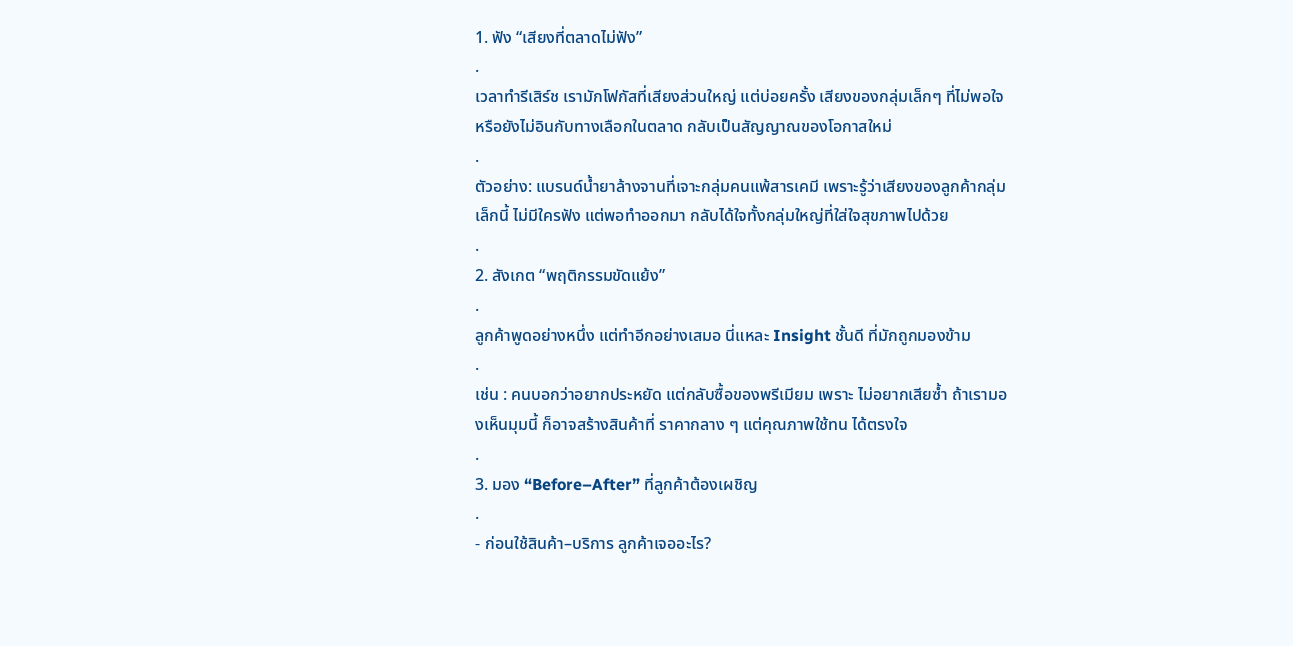1. ฟัง “เสียงที่ตลาดไม่ฟัง”
.
เวลาทำรีเสิร์ช เรามักโฟกัสที่เสียงส่วนใหญ่ แต่บ่อยครั้ง เสียงของกลุ่มเล็กๆ ที่ไม่พอใจ หรือยังไม่อินกับทางเลือกในตลาด กลับเป็นสัญญาณของโอกาสใหม่
.
ตัวอย่าง: แบรนด์น้ำยาล้างจานที่เจาะกลุ่มคนแพ้สารเคมี เพราะรู้ว่าเสียงของลูกค้ากลุ่มเล็กนี้ ไม่มีใครฟัง แต่พอทำออกมา กลับได้ใจทั้งกลุ่มใหญ่ที่ใส่ใจสุขภาพไปด้วย
.
2. สังเกต “พฤติกรรมขัดแย้ง”
.
ลูกค้าพูดอย่างหนึ่ง แต่ทำอีกอย่างเสมอ นี่แหละ Insight ชั้นดี ที่มักถูกมองข้าม
.
เช่น : คนบอกว่าอยากประหยัด แต่กลับซื้อของพรีเมียม เพราะ ไม่อยากเสียซ้ำ ถ้าเรามองเห็นมุมนี้ ก็อาจสร้างสินค้าที่ ราคากลาง ๆ แต่คุณภาพใช้ทน ได้ตรงใจ
.
3. มอง “Before–After” ที่ลูกค้าต้องเผชิญ
.
- ก่อนใช้สินค้า–บริการ ลูกค้าเจออะไร?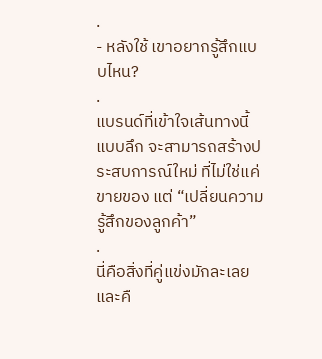.
- หลังใช้ เขาอยากรู้สึกแบบไหน?
.
แบรนด์ที่เข้าใจเส้นทางนี้แบบลึก จะสามารถสร้างประสบการณ์ใหม่ ที่ไม่ใช่แค่ขายของ แต่ “เปลี่ยนความรู้สึกของลูกค้า”
.
นี่คือสิ่งที่คู่แข่งมักละเลย และคื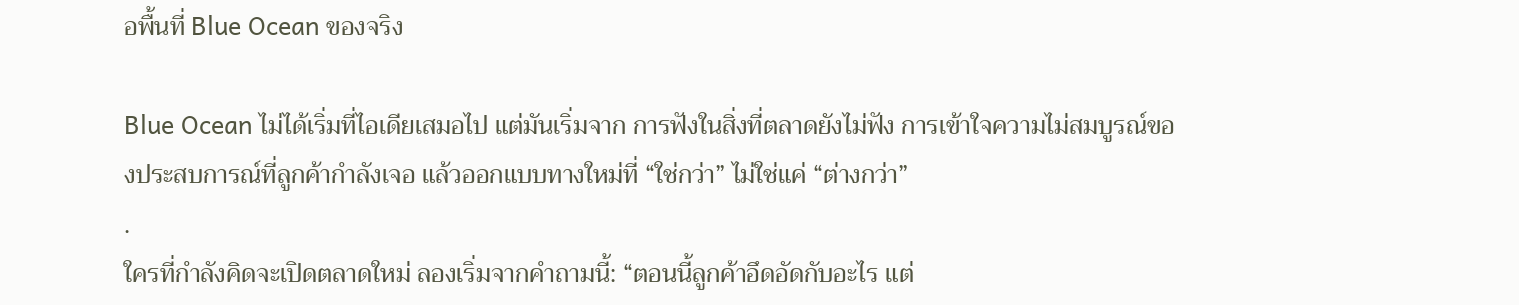อพื้นที่ Blue Ocean ของจริง

Blue Ocean ไม่ได้เริ่มที่ไอเดียเสมอไป แต่มันเริ่มจาก การฟังในสิ่งที่ตลาดยังไม่ฟัง การเข้าใจความไม่สมบูรณ์ของประสบการณ์ที่ลูกค้ากำลังเจอ แล้วออกแบบทางใหม่ที่ “ใช่กว่า” ไม่ใช่แค่ “ต่างกว่า”
.
ใครที่กำลังคิดจะเปิดตลาดใหม่ ลองเริ่มจากคำถามนี้: “ตอนนี้ลูกค้าอึดอัดกับอะไร แต่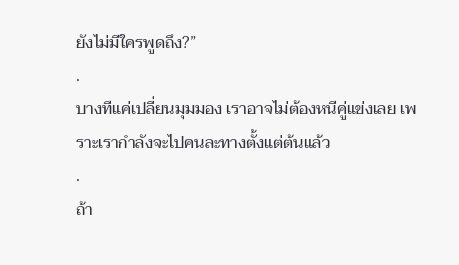ยังไม่มีใครพูดถึง?”
.
บางทีแค่เปลี่ยนมุมมอง เราอาจไม่ต้องหนีคู่แข่งเลย เพราะเรากำลังจะไปคนละทางตั้งแต่ต้นแล้ว
.
ถ้า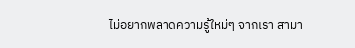ไม่อยากพลาดความรู้ใหม่ๆ จากเรา สามา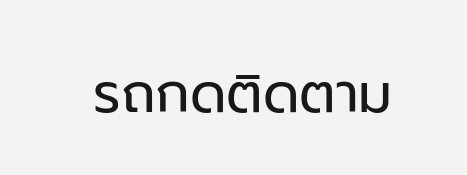รถกดติดตาม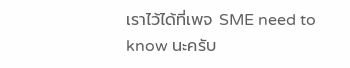เราไว้ได้ที่เพจ SME need to know นะครับ